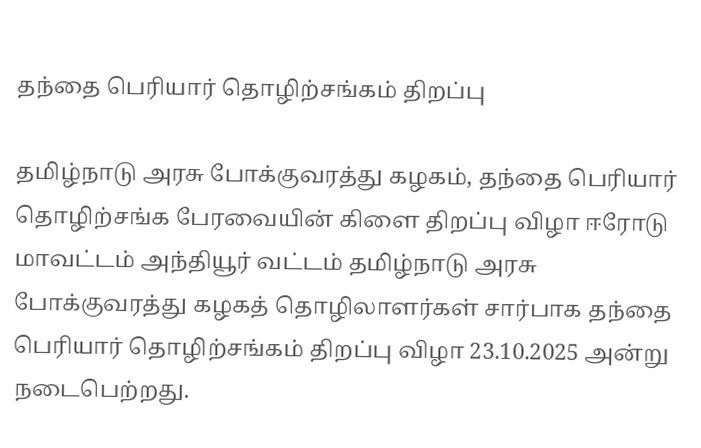தந்தை பெரியார் தொழிற்சங்கம் திறப்பு

தமிழ்நாடு அரசு போக்குவரத்து கழகம், தந்தை பெரியார் தொழிற்சங்க பேரவையின் கிளை திறப்பு விழா ஈரோடு மாவட்டம் அந்தியூர் வட்டம் தமிழ்நாடு அரசு போக்குவரத்து கழகத் தொழிலாளர்கள் சார்பாக தந்தை பெரியார் தொழிற்சங்கம் திறப்பு விழா 23.10.2025 அன்று நடைபெற்றது.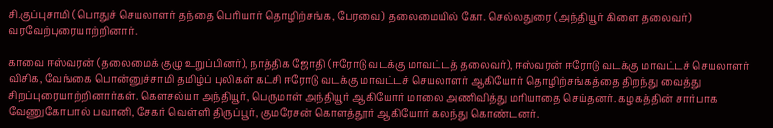சி.குப்புசாமி (பொதுச் செயலாளர் தந்தை பெரியார் தொழிற்சங்க, பேரவை) தலைமையில் கோ. செல்லதுரை (அந்தியூர் கிளை தலைவர்) வரவேற்புரையாற்றினார்.

காவை ஈஸ்வரன் (தலைமைக் குழு உறுப்பினர்), நாத்திக ஜோதி (ஈரோடு வடக்கு மாவட்டத் தலைவர்), ஈஸ்வரன் ஈரோடு வடக்கு மாவட்டச் செயலாளர் விசிக, வேங்கை பொன்னுச்சாமி தமிழ்ப் புலிகள் கட்சி ஈரோடு வடக்கு மாவட்டச் செயலாளர் ஆகியோர் தொழிற்சங்கத்தை திறந்து வைத்து சிறப்புரையாற்றினார்கள். கௌசல்யா அந்தியூர், பெருமாள் அந்தியூர் ஆகியோர் மாலை அணிவித்து மரியாதை செய்தனர். கழகத்தின் சார்பாக வேணுகோபால் பவானி, சேகர் வெள்ளி திருப்பூர், குமரேசன் கொளத்தூர் ஆகியோர் கலந்து கொண்டனர்.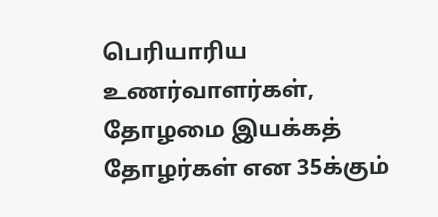பெரியாரிய உணர்வாளர்கள், தோழமை இயக்கத் தோழர்கள் என 35க்கும்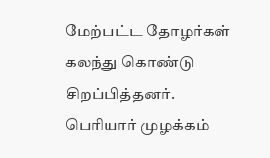மேற்பட்ட தோழர்கள் கலந்து கொண்டு சிறப்பித்தனர்.
பெரியார் முழக்கம்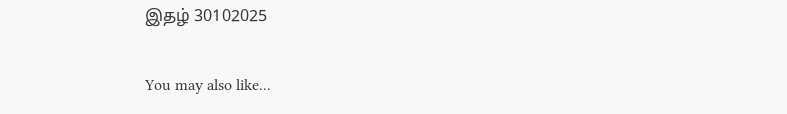இதழ் 30102025

You may also like...